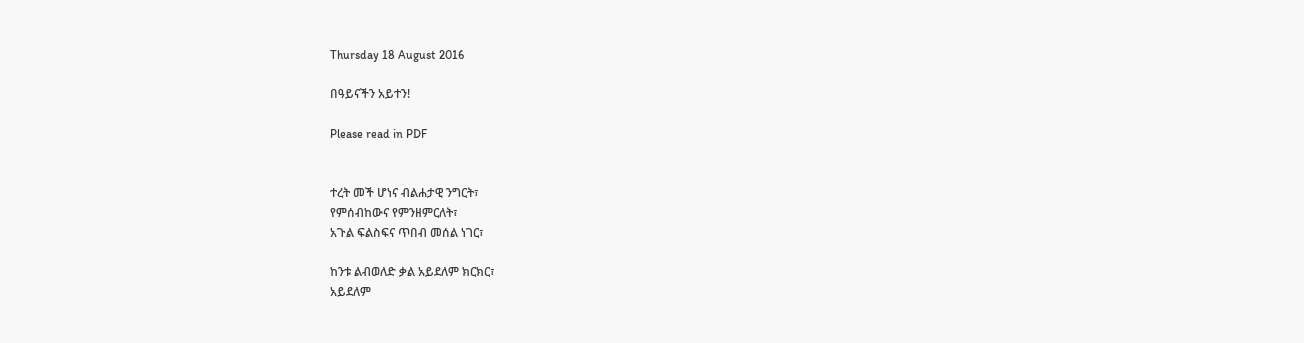Thursday 18 August 2016

በዓይናችን አይተን!

Please read in PDF


ተረት መች ሆነና ብልሐታዊ ንግርት፣
የምሰብከውና የምንዘምርለት፣
አጉል ፍልስፍና ጥበብ መሰል ነገር፣

ከንቱ ልብወለድ ቃል አይደለም ክርክር፣
አይደለም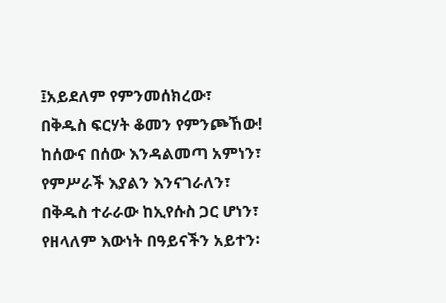፤አይደለም የምንመሰክረው፣
በቅዱስ ፍርሃት ቆመን የምንጮኸው!
ከሰውና በሰው እንዳልመጣ አምነን፣
የምሥራች እያልን እንናገራለን፣
በቅዱስ ተራራው ከኢየሱስ ጋር ሆነን፣
የዘላለም እውነት በዓይናችን አይተን፡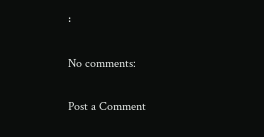፡

No comments:

Post a Comment